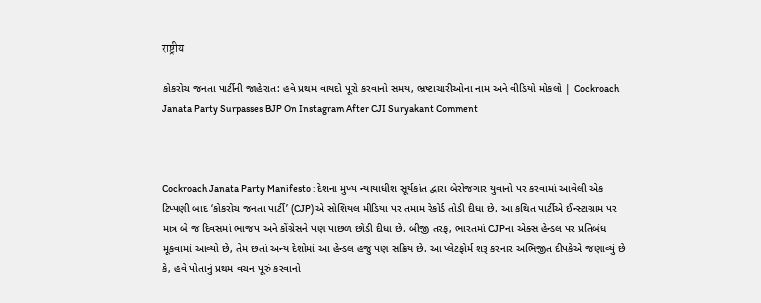राष्ट्रीय

કોકરોચ જનતા પાર્ટીની જાહેરાત: હવે પ્રથમ વાયદો પૂરો કરવાનો સમય, ભ્રષ્ટાચારીઓના નામ અને વીડિયો મોકલો | Cockroach Janata Party Surpasses BJP On Instagram After CJI Suryakant Comment



Cockroach Janata Party Manifesto : દેશના મુખ્ય ન્યાયાધીશ સૂર્યકાંત દ્વારા બેરોજગાર યુવાનો પર કરવામાં આવેલી એક ટિપ્પણી બાદ ‘કોકરોચ જનતા પાર્ટી’ (CJP)એ સોશિયલ મીડિયા પર તમામ રેકોર્ડ તોડી દીધા છે. આ કથિત પાર્ટીએ ઈન્સ્ટાગ્રામ પર માત્ર બે જ દિવસમાં ભાજપ અને કોંગ્રેસને પણ પાછળ છોડી દીધા છે. બીજી તરફ, ભારતમાં CJPના એક્સ હેન્ડલ પર પ્રતિબંધ મૂકવામાં આવ્યો છે, તેમ છતાં અન્ય દેશોમાં આ હેન્ડલ હજુ પણ સક્રિય છે. આ પ્લેટફોર્મ શરૂ કરનાર અભિજીત દીપકેએ જણાવ્યું છે કે, હવે પોતાનું પ્રથમ વચન પૂરું કરવાનો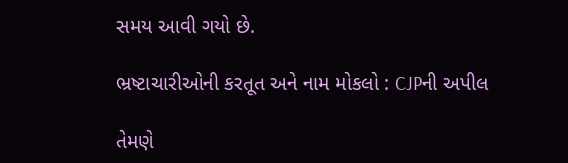સમય આવી ગયો છે.

ભ્રષ્ટાચારીઓની કરતૂત અને નામ મોકલો : CJPની અપીલ

તેમણે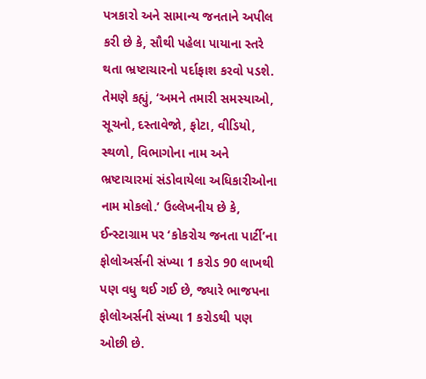પત્રકારો અને સામાન્ય જનતાને અપીલ કરી છે કે, સૌથી પહેલા પાયાના સ્તરે થતા ભ્રષ્ટાચારનો પર્દાફાશ કરવો પડશે. તેમણે કહ્યું, ‘અમને તમારી સમસ્યાઓ, સૂચનો, દસ્તાવેજો, ફોટા, વીડિયો, સ્થળો, વિભાગોના નામ અને ભ્રષ્ટાચારમાં સંડોવાયેલા અધિકારીઓના નામ મોકલો.’ ઉલ્લેખનીય છે કે, ઈન્સ્ટાગ્રામ પર ‘કોકરોચ જનતા પાર્ટી’ના ફોલોઅર્સની સંખ્યા 1 કરોડ 90 લાખથી પણ વધુ થઈ ગઈ છે, જ્યારે ભાજપના ફોલોઅર્સની સંખ્યા 1 કરોડથી પણ ઓછી છે.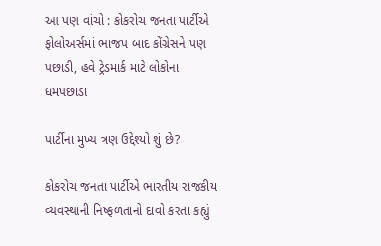આ પણ વાંચો : કોકરોચ જનતા પાર્ટીએ ફોલોઅર્સમાં ભાજપ બાદ કોંગ્રેસને પણ પછાડી, હવે ટ્રેડમાર્ક માટે લોકોના ધમપછાડા

પાર્ટીના મુખ્ય ત્રણ ઉદ્દેશ્યો શું છે?

કોકરોચ જનતા પાર્ટીએ ભારતીય રાજકીય વ્યવસ્થાની નિષ્ફળતાનો દાવો કરતા કહ્યું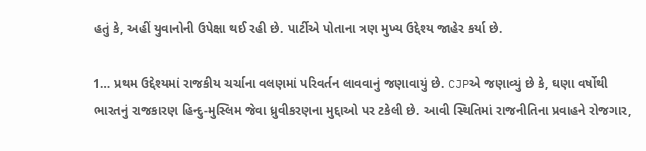હતું કે, અહીં યુવાનોની ઉપેક્ષા થઈ રહી છે. પાર્ટીએ પોતાના ત્રણ મુખ્ય ઉદ્દેશ્ય જાહેર કર્યા છે.

1… પ્રથમ ઉદ્દેશ્યમાં રાજકીય ચર્ચાના વલણમાં પરિવર્તન લાવવાનું જણાવાયું છે. CJPએ જણાવ્યું છે કે, ઘણા વર્ષોથી ભારતનું રાજકારણ હિન્દુ-મુસ્લિમ જેવા ધ્રુવીકરણના મુદ્દાઓ પર ટકેલી છે. આવી સ્થિતિમાં રાજનીતિના પ્રવાહને રોજગાર,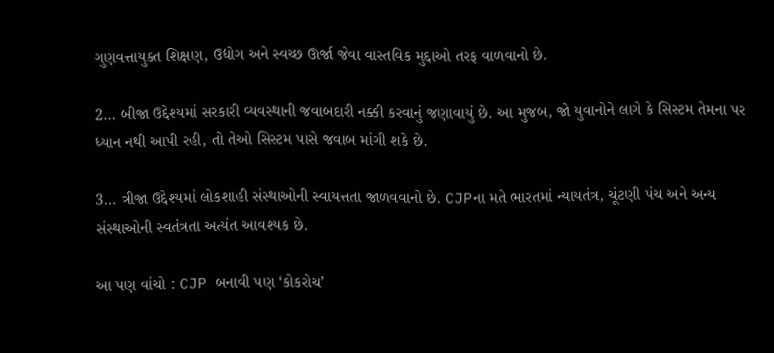ગુણવત્તાયુક્ત શિક્ષણ, ઉદ્યોગ અને સ્વચ્છ ઊર્જા જેવા વાસ્તવિક મુદ્દાઓ તરફ વાળવાનો છે.

2… બીજા ઉદ્દેશ્યમાં સરકારી વ્યવસ્થાની જવાબદારી નક્કી કરવાનું જણાવાયું છે. આ મુજબ, જો યુવાનોને લાગે કે સિસ્ટમ તેમના પર ધ્યાન નથી આપી રહી, તો તેઓ સિસ્ટમ પાસે જવાબ માંગી શકે છે.

3… ત્રીજા ઉદ્દેશ્યમાં લોકશાહી સંસ્થાઓની સ્વાયત્તતા જાળવવાનો છે. CJPના મતે ભારતમાં ન્યાયતંત્ર, ચૂંટણી પંચ અને અન્ય સંસ્થાઓની સ્વતંત્રતા અત્યંત આવશ્યક છે.

આ પણ વાંચો : CJP બનાવી પણ ‘કોકરોચ’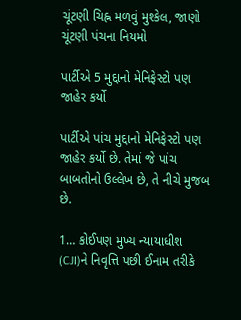ચૂંટણી ચિહ્ન મળવું મુશ્કેલ, જાણો ચૂંટણી પંચના નિયમો

પાર્ટીએ 5 મુદ્દાનો મેનિફેસ્ટો પણ જાહેર કર્યો

પાર્ટીએ પાંચ મુદ્દાનો મેનિફેસ્ટો પણ જાહેર કર્યો છે. તેમાં જે પાંચ બાબતોનો ઉલ્લેખ છે, તે નીચે મુજબ છે.

1… કોઈપણ મુખ્ય ન્યાયાધીશ (CJI)ને નિવૃત્તિ પછી ઈનામ તરીકે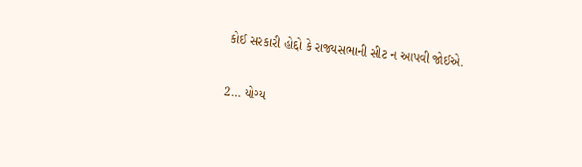કોઈ સરકારી હોદ્દો કે રાજ્યસભાની સીટ ન આપવી જોઈએ.

2… યોગ્ય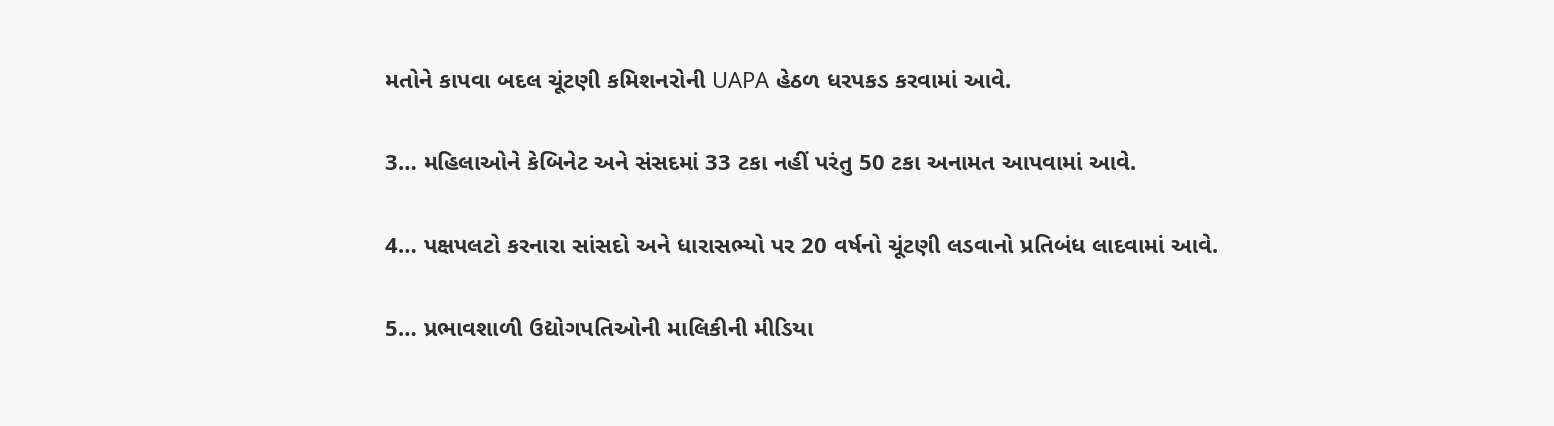મતોને કાપવા બદલ ચૂંટણી કમિશનરોની UAPA હેઠળ ધરપકડ કરવામાં આવે.

3… મહિલાઓને કેબિનેટ અને સંસદમાં 33 ટકા નહીં પરંતુ 50 ટકા અનામત આપવામાં આવે.

4… પક્ષપલટો કરનારા સાંસદો અને ધારાસભ્યો પર 20 વર્ષનો ચૂંટણી લડવાનો પ્રતિબંધ લાદવામાં આવે.

5… પ્રભાવશાળી ઉદ્યોગપતિઓની માલિકીની મીડિયા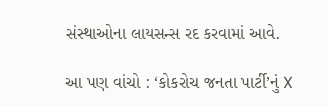સંસ્થાઓના લાયસન્સ રદ કરવામાં આવે.

આ પણ વાંચો : ‘કોકરોચ જનતા પાર્ટી’નું X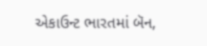એકાઉન્ટ ભારતમાં બૅન,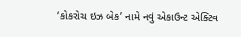‘કોકરોચ ઇઝ બેક’ નામે નવું એકાઉન્ટ એક્ટિવ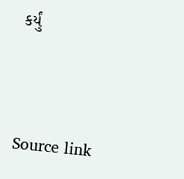કર્યું



Source link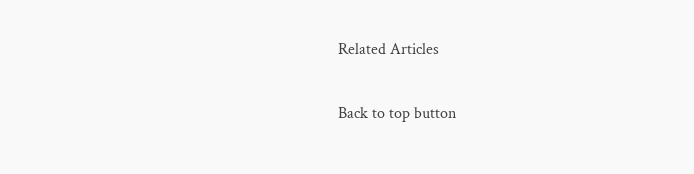Related Articles

Back to top button